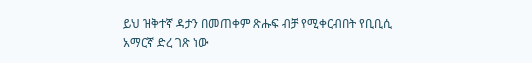ይህ ዝቅተኛ ዳታን በመጠቀም ጽሑፍ ብቻ የሚቀርብበት የቢቢሲ አማርኛ ድረ ገጽ ነው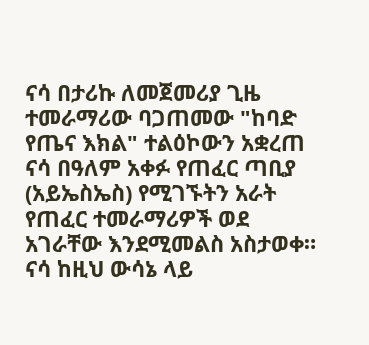ናሳ በታሪኩ ለመጀመሪያ ጊዜ ተመራማሪው ባጋጠመው "ከባድ የጤና እክል" ተልዕኮውን አቋረጠ
ናሳ በዓለም አቀፉ የጠፈር ጣቢያ (አይኤስኤስ) የሚገኙትን አራት የጠፈር ተመራማሪዎች ወደ አገራቸው እንደሚመልስ አስታወቀ።
ናሳ ከዚህ ውሳኔ ላይ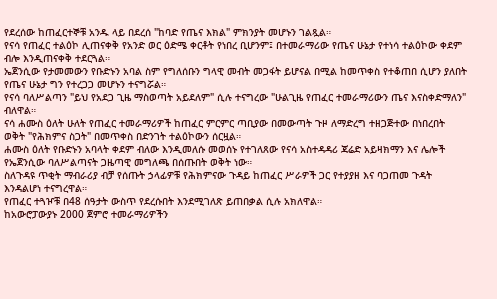የደረሰው ከጠፈርተኞቹ አንዱ ላይ በደረሰ "ከባድ የጤና እክል" ምክንያት መሆኑን ገልጿል።
የናሳ የጠፈር ተልዕኮ ሊጠናቀቅ የአንድ ወር ዕድሜ ቀርቶት የነበረ ቢሆንም፤ በተመራማሪው የጤና ሁኔታ የተነሳ ተልዕኮው ቀደም ብሎ እንዲጠናቀቅ ተደርጓል።
ኤጀንሲው የታመመውን የቡድኑን አባል ስም የግለሰቡን ግላዊ መብት መጋፋት ይሆናል በሚል ከመጥቀስ የተቆጠበ ሲሆን ያለበት የጤና ሁኔታ ግን የተረጋጋ መሆኑን ተናግሯል።
የናሳ ባለሥልጣን "ይህ የአደጋ ጊዜ ማስወጣት አይደለም" ሲሉ ተናግረው "ሁልጊዜ የጠፈር ተመራማሪውን ጤና እናስቀድማለን" ብለዋል።
ናሳ ሐሙስ ዕለት ሁለት የጠፈር ተመራማሪዎች ከጠፈር ምርምር ጣቢያው በመውጣት ጉዞ ለማድረግ ተዘጋጅተው በነበረበት ወቅት "የሕክምና ስጋት" በመጥቀስ በድንገት ተልዕኮውን ሰርዟል።
ሐሙስ ዕለት የቡድኑን አባላት ቀደም ብለው እንዲመለሱ መወሰኑ የተገለጸው የናሳ አስተዳዳሪ ጃሬድ አይዛክማን እና ሌሎች የኤጀንሲው ባለሥልጣናት ጋዜጣዊ መግለጫ በሰጡበት ወቅት ነው።
ስለጉዳዩ ጥቂት ማብራሪያ ብቻ የሰጡት ኃላፊዎቹ የሕክምናው ጉዳይ ከጠፈር ሥራዎች ጋር የተያያዘ እና ባጋጠመ ጉዳት እንዳልሆነ ተናግረዋል።
የጠፈር ተጓዦቹ በ48 ሰዓታት ውስጥ የደረሱበት እንደሚገለጽ ይጠበቃል ሲሉ አክለዋል።
ከአውሮፓውያኑ 2000 ጀምሮ ተመራማሪዎችን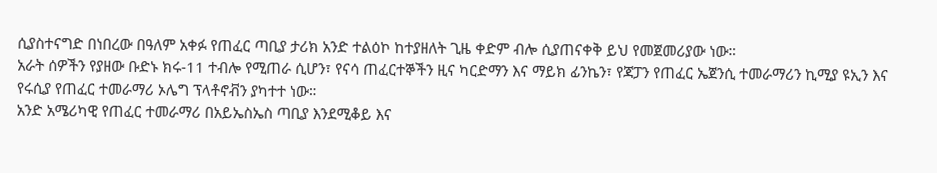ሲያስተናግድ በነበረው በዓለም አቀፉ የጠፈር ጣቢያ ታሪክ አንድ ተልዕኮ ከተያዘለት ጊዜ ቀድም ብሎ ሲያጠናቀቅ ይህ የመጀመሪያው ነው።
አራት ሰዎችን የያዘው ቡድኑ ክሩ-11 ተብሎ የሚጠራ ሲሆን፣ የናሳ ጠፈርተኞችን ዚና ካርድማን እና ማይክ ፊንኬን፣ የጃፓን የጠፈር ኤጀንሲ ተመራማሪን ኪሚያ ዩኢን እና የሩሲያ የጠፈር ተመራማሪ ኦሌግ ፕላቶኖቭን ያካተተ ነው።
አንድ አሜሪካዊ የጠፈር ተመራማሪ በአይኤስኤስ ጣቢያ እንደሚቆይ እና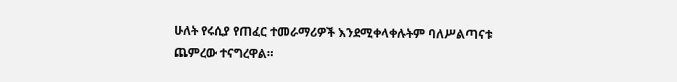ሁለት የሩሲያ የጠፈር ተመራማሪዎች እንደሚቀላቀሉትም ባለሥልጣናቱ ጨምረው ተናግረዋል።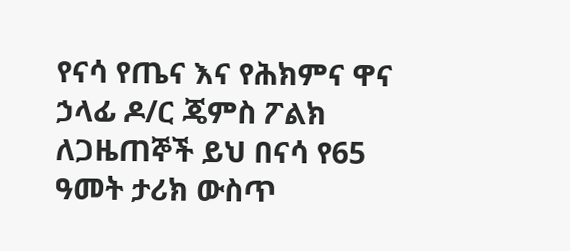የናሳ የጤና እና የሕክምና ዋና ኃላፊ ዶ/ር ጄምስ ፖልክ ለጋዜጠኞች ይህ በናሳ የ65 ዓመት ታሪክ ውስጥ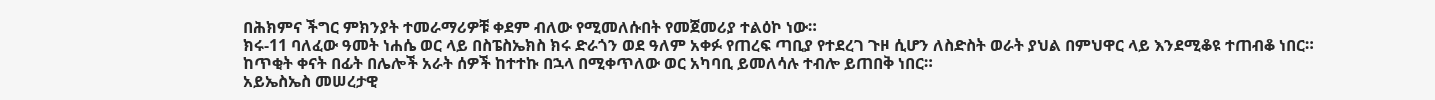በሕክምና ችግር ምክንያት ተመራማሪዎቹ ቀደም ብለው የሚመለሱበት የመጀመሪያ ተልዕኮ ነው።
ክሩ-11 ባለፈው ዓመት ነሐሴ ወር ላይ በስፔስኤክስ ክሩ ድራጎን ወደ ዓለም አቀፉ የጠረፍ ጣቢያ የተደረገ ጉዞ ሲሆን ለስድስት ወራት ያህል በምህዋር ላይ እንደሚቆዩ ተጠብቆ ነበር።
ከጥቂት ቀናት በፊት በሌሎች አራት ሰዎች ከተተኩ በኋላ በሚቀጥለው ወር አካባቢ ይመለሳሉ ተብሎ ይጠበቅ ነበር።
አይኤስኤስ መሠረታዊ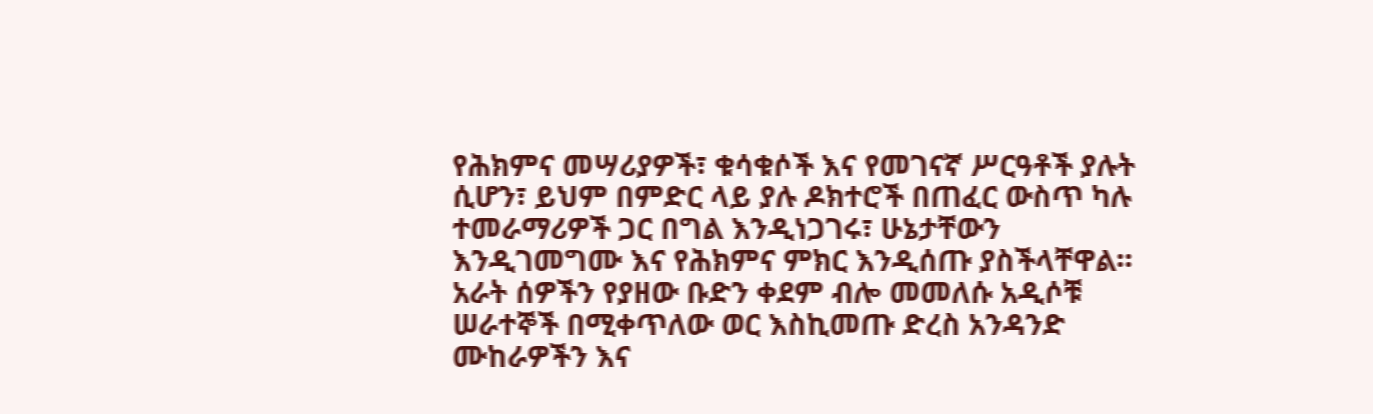የሕክምና መሣሪያዎች፣ ቁሳቁሶች እና የመገናኛ ሥርዓቶች ያሉት ሲሆን፣ ይህም በምድር ላይ ያሉ ዶክተሮች በጠፈር ውስጥ ካሉ ተመራማሪዎች ጋር በግል እንዲነጋገሩ፣ ሁኔታቸውን እንዲገመግሙ እና የሕክምና ምክር እንዲሰጡ ያስችላቸዋል።
አራት ሰዎችን የያዘው ቡድን ቀደም ብሎ መመለሱ አዲሶቹ ሠራተኞች በሚቀጥለው ወር እስኪመጡ ድረስ አንዳንድ ሙከራዎችን እና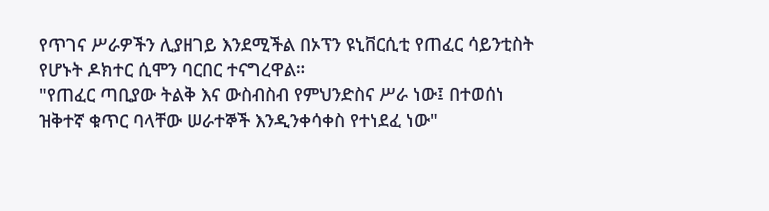የጥገና ሥራዎችን ሊያዘገይ እንደሚችል በኦፕን ዩኒቨርሲቲ የጠፈር ሳይንቲስት የሆኑት ዶክተር ሲሞን ባርበር ተናግረዋል።
"የጠፈር ጣቢያው ትልቅ እና ውስብስብ የምህንድስና ሥራ ነው፤ በተወሰነ ዝቅተኛ ቁጥር ባላቸው ሠራተኞች እንዲንቀሳቀስ የተነደፈ ነው"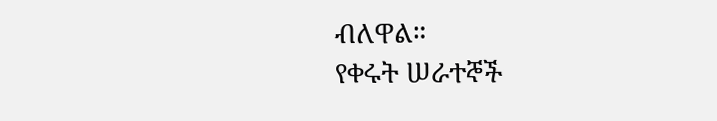ብለዋል።
የቀሩት ሠራተኞች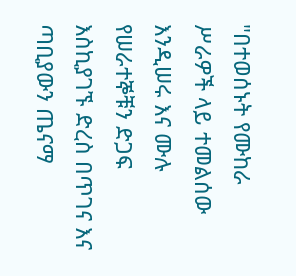"በተወሰኑት የሙከራ ሥራዎች ላይ ተመልሰው እንዲሠሩ እና ሙሉ የሠራተኞቹን ድጋፍ እስኪያገኙ ድረስ በጥገና እና ጣቢያውን ጤናማ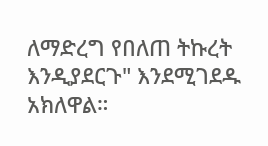ለማድረግ የበለጠ ትኩረት እንዲያደርጉ" እንደሚገደዱ አክለዋል።